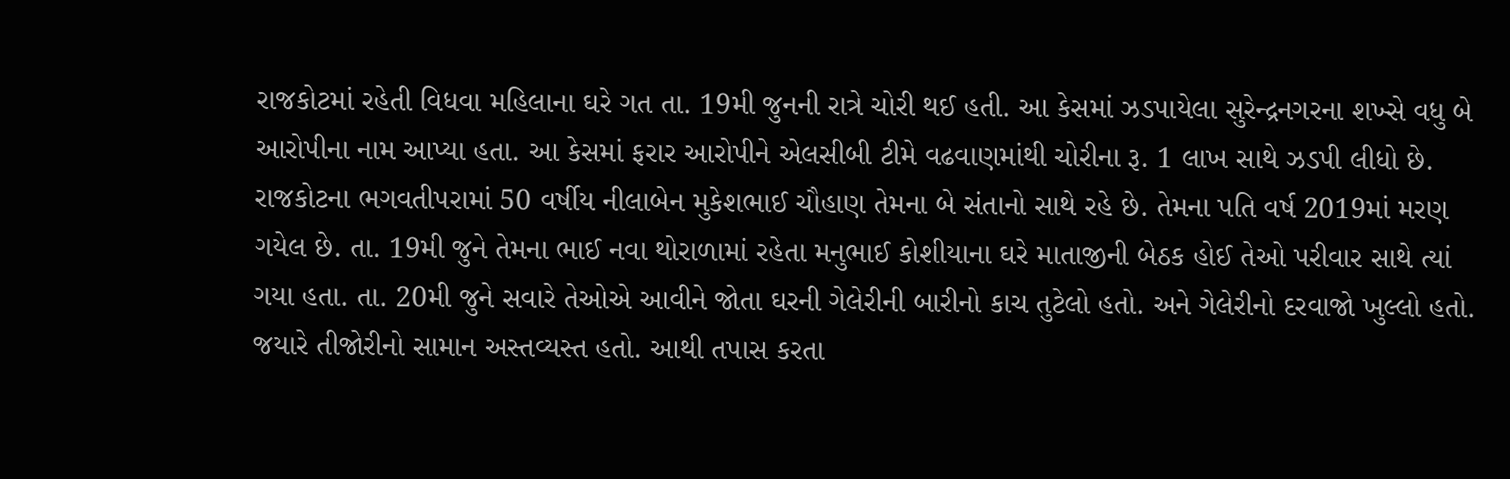રાજકોટમાં રહેતી વિધવા મહિલાના ઘરે ગત તા. 19મી જુનની રાત્રે ચોરી થઈ હતી. આ કેસમાં ઝડપાયેલા સુરેન્દ્રનગરના શખ્સે વધુ બે આરોપીના નામ આપ્યા હતા. આ કેસમાં ફરાર આરોપીને એલસીબી ટીમે વઢવાણમાંથી ચોરીના રૂ. 1 લાખ સાથે ઝડપી લીધો છે.
રાજકોટના ભગવતીપરામાં 50 વર્ષીય નીલાબેન મુકેશભાઈ ચૌહાણ તેમના બે સંતાનો સાથે રહે છે. તેમના પતિ વર્ષ 2019માં મરણ ગયેલ છે. તા. 19મી જુને તેમના ભાઈ નવા થોરાળામાં રહેતા મનુભાઈ કોશીયાના ઘરે માતાજીની બેઠક હોઈ તેઓ પરીવાર સાથે ત્યાં ગયા હતા. તા. 20મી જુને સવારે તેઓએ આવીને જોતા ઘરની ગેલેરીની બારીનો કાચ તુટેલો હતો. અને ગેલેરીનો દરવાજો ખુલ્લો હતો. જયારે તીજોરીનો સામાન અસ્તવ્યસ્ત હતો. આથી તપાસ કરતા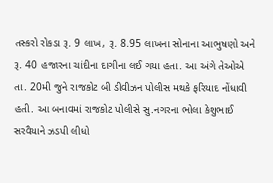તસ્કરો રોકડા રૂ. 9 લાખ, રૂ. 8.95 લાખના સોનાના આભુષણો અને રૂ. 40 હજારના ચાંદીના દાગીના લઈ ગયા હતા. આ અંગે તેઓએ તા. 20મી જુને રાજકોટ બી ડીવીઝન પોલીસ મથકે ફરિયાદ નોંધાવી હતી. આ બનાવમાં રાજકોટ પોલીસે સુ.નગરના ભોલા કેશુભાઈ સરવૈયાને ઝડપી લીધો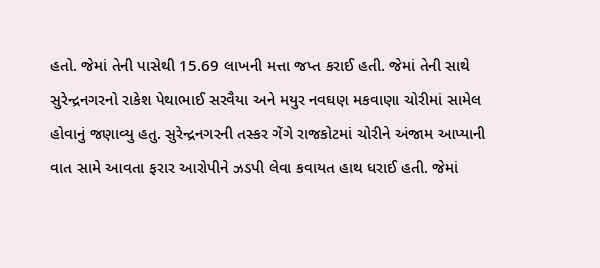હતો. જેમાં તેની પાસેથી 15.69 લાખની મત્તા જપ્ત કરાઈ હતી. જેમાં તેની સાથે સુરેન્દ્રનગરનો રાકેશ પેથાભાઈ સરવૈયા અને મયુર નવઘણ મકવાણા ચોરીમાં સામેલ હોવાનું જણાવ્યુ હતુ. સુરેન્દ્રનગરની તસ્કર ગેંગે રાજકોટમાં ચોરીને અંજામ આપ્યાની વાત સામે આવતા ફરાર આરોપીને ઝડપી લેવા કવાયત હાથ ધરાઈ હતી. જેમાં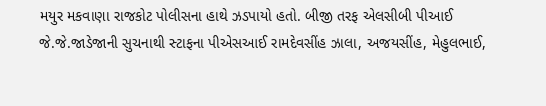મયુર મકવાણા રાજકોટ પોલીસના હાથે ઝડપાયો હતો. બીજી તરફ એલસીબી પીઆઈ જે.જે.જાડેજાની સુચનાથી સ્ટાફના પીએસઆઈ રામદેવસીંહ ઝાલા, અજયસીંહ, મેહુલભાઈ,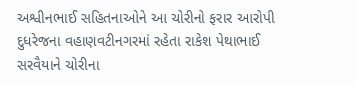અશ્વીનભાઈ સહિતનાઓને આ ચોરીનો ફરાર આરોપી દુધરેજના વહાણવટીનગરમાં રહેતા રાકેશ પેથાભાઈ સરવૈયાને ચોરીના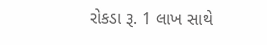રોકડા રૂ. 1 લાખ સાથે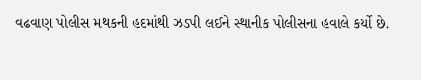વઢવાણ પોલીસ મથકની હદમાંથી ઝડપી લઈને સ્થાનીક પોલીસના હવાલે કર્યો છે.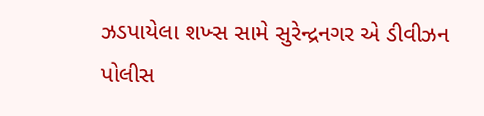ઝડપાયેલા શખ્સ સામે સુરેન્દ્રનગર એ ડીવીઝન પોલીસ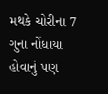મથકે ચોરીના 7 ગુના નોંધાયા હોવાનું પણ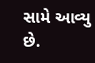સામે આવ્યુ છે.